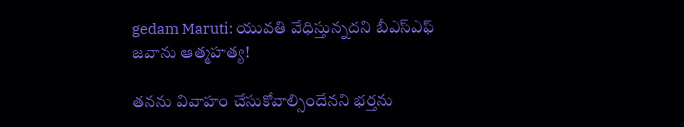gedam Maruti: యువతి వేధిస్తున్నదని బీఎస్ఎఫ్ జవాను ఆత్మహత్య!

తనను వివాహం చేసుకోవాల్సిందేనని భర్తను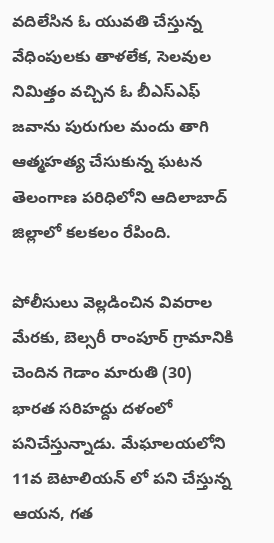వదిలేసిన ఓ యువతి చేస్తున్న వేధింపులకు తాళలేక, సెలవుల నిమిత్తం వచ్చిన ఓ బీఎస్ఎఫ్ జవాను పురుగుల మందు తాగి ఆత్మహత్య చేసుకున్న ఘటన తెలంగాణ పరిధిలోని ఆదిలాబాద్ జిల్లాలో కలకలం రేపింది.

పోలీసులు వెల్లడించిన వివరాల మేరకు, బెల్సరీ రాంపూర్ గ్రామానికి చెందిన గెడాం మారుతి (30) భారత సరిహద్దు దళంలో పనిచేస్తున్నాడు. మేఘాలయలోని 11వ బెటాలియన్ లో పని చేస్తున్న ఆయన, గత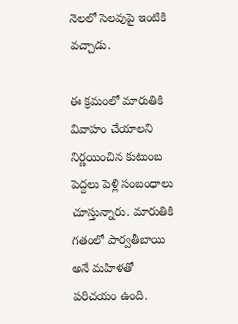నెలలో సెలవుపై ఇంటికి వచ్చాడు.

ఈ క్రమంలో మారుతికి వివాహం చేయాలని నిర్ణయించిన కుటుంబ పెద్దలు పెళ్లి సంబంధాలు చూస్తున్నారు. మారుతికి గతంలో పార్వతీబాయి అనే మహిళతో పరిచయం ఉంది.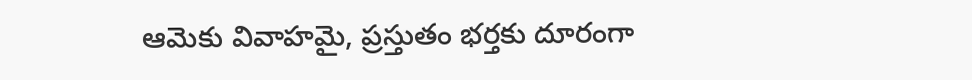ఆమెకు వివాహమై, ప్రస్తుతం భర్తకు దూరంగా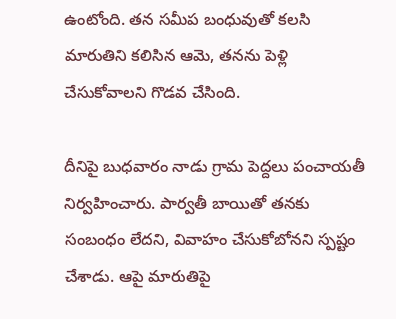ఉంటోంది. తన సమీప బంధువుతో కలసి మారుతిని కలిసిన ఆమె, తనను పెళ్లి చేసుకోవాలని గొడవ చేసింది.

దీనిపై బుధవారం నాడు గ్రామ పెద్దలు పంచాయతీ నిర్వహించారు. పార్వతీ బాయితో తనకు సంబంధం లేదని, వివాహం చేసుకోబోనని స్పష్టం చేశాడు. ఆపై మారుతిపై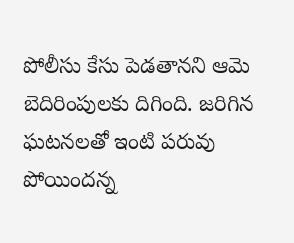పోలీసు కేసు పెడతానని ఆమె బెదిరింపులకు దిగింది. జరిగిన ఘటనలతో ఇంటి పరువు పోయిందన్న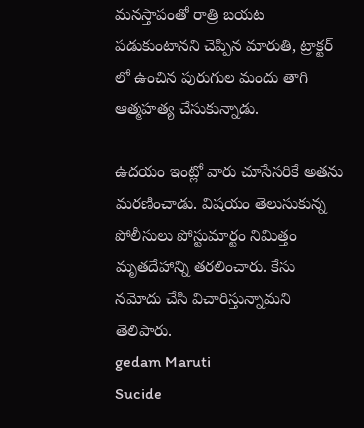మనస్తాపంతో రాత్రి బయట పడుకుంటానని చెప్పిన మారుతి, ట్రాక్టర్ లో ఉంచిన పురుగుల మందు తాగి ఆత్మహత్య చేసుకున్నాడు.

ఉదయం ఇంట్లో వారు చూసేసరికే అతను మరణించాడు. విషయం తెలుసుకున్న పోలీసులు పోస్టుమార్టం నిమిత్తం మృతదేహాన్ని తరలించారు. కేసు నమోదు చేసి విచారిస్తున్నామని తెలిపారు.
gedam Maruti
Sucide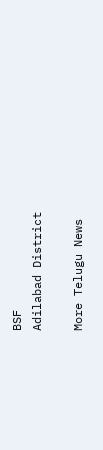BSF
Adilabad District

More Telugu News